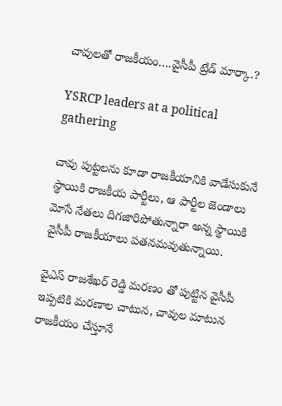చావులతో రాజకీయం….వైసీపీ ట్రేడ్ మార్కా.?

YSRCP leaders at a political gathering

చావు పుట్టలను కూడా రాజకీయానికి వాడేసుకునే స్థాయికి రాజకీయ పార్టీలు, ఆ పార్టీల జెండాలు మోసే నేతలు దిగజారిపోతున్నారా అన్న స్థాయికి వైసీపీ రాజకీయాలు పతనమవుతున్నాయి.

వైఎస్ రాజశేఖర్ రెడ్డి మరణం తో పుట్టిన వైసీపీ ఇప్పటికి మరణాల చాటున, చావుల మాటున రాజకీయం చేస్తూనే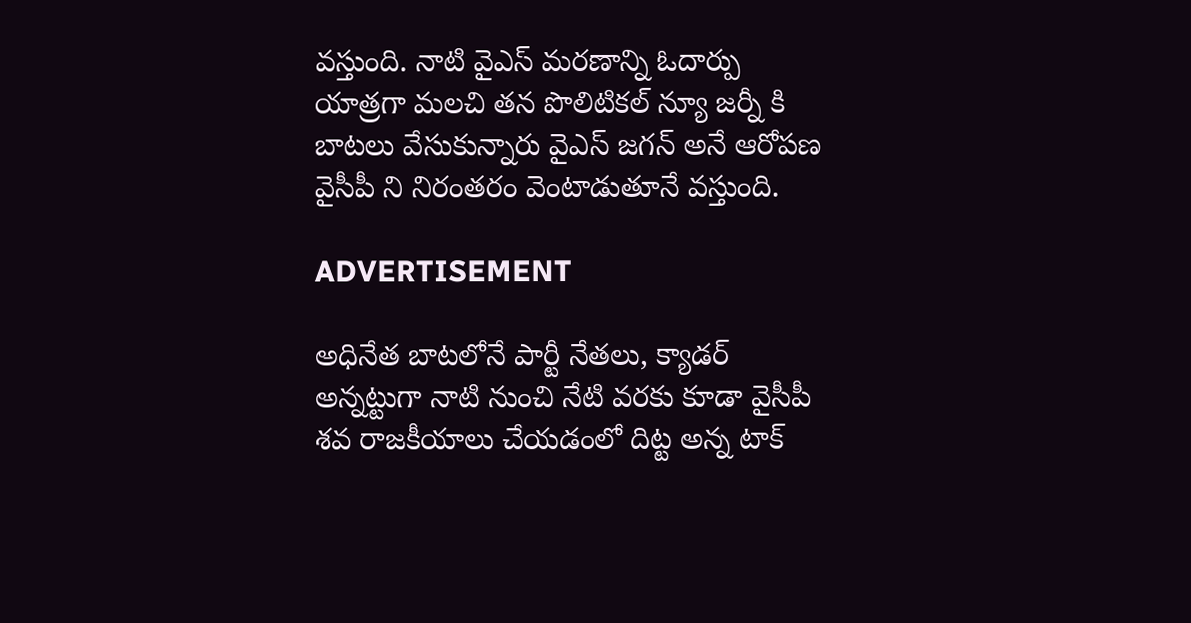వస్తుంది. నాటి వైఎస్ మరణాన్ని ఓదార్పు యాత్రగా మలచి తన పొలిటికల్ న్యూ జర్నీ కి బాటలు వేసుకున్నారు వైఎస్ జగన్ అనే ఆరోపణ వైసీపీ ని నిరంతరం వెంటాడుతూనే వస్తుంది.

ADVERTISEMENT

అధినేత బాటలోనే పార్టీ నేతలు, క్యాడర్ అన్నట్టుగా నాటి నుంచి నేటి వరకు కూడా వైసీపీ శవ రాజకీయాలు చేయడంలో దిట్ట అన్న టాక్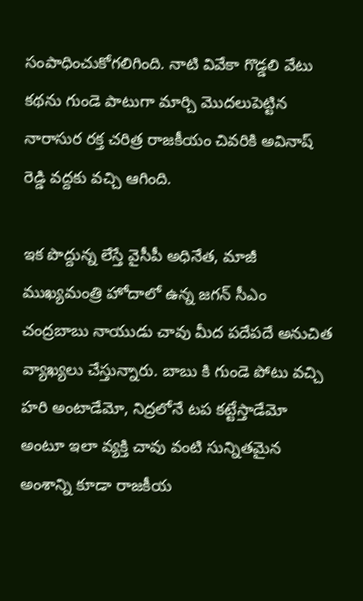సంపాధించుకోగలిగింది. నాటి వివేకా గొడ్డలి వేటు కథను గుండె పాటుగా మార్చి మొదలుపెట్టిన నారాసుర రక్త చరిత్ర రాజకీయం చివరికి అవినాష్ రెడ్డి వద్దకు వచ్చి ఆగింది.

ఇక పొద్దున్న లేస్తే వైసీపీ అధినేత, మాజీ ముఖ్యమంత్రి హోదాలో ఉన్న జగన్ సీఎం చంద్రబాబు నాయుడు చావు మీద పదేపదే అనుచిత వ్యాఖ్యలు చేస్తున్నారు. బాబు కి గుండె పోటు వచ్చి హరి అంటాడేమో, నిద్రలోనే టప కట్టేస్తాడేమో అంటూ ఇలా వ్యక్తి చావు వంటి సున్నితమైన అంశాన్ని కూడా రాజకీయ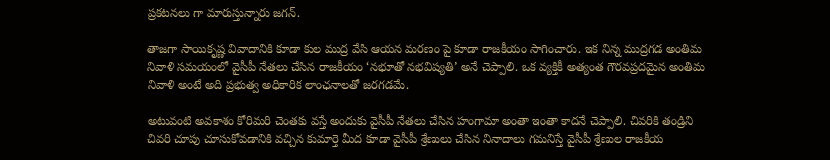ప్రకటనలు గా మారుస్తున్నారు జగన్.

తాజగా సాయికృష్ణ వివాదానికి కూడా కుల ముద్ర వేసి ఆయన మరణం పై కూడా రాజకీయం సాగించారు. ఇక నిన్న ముద్రగడ అంతిమ నివాళి సమయంలో వైసీపీ నేతలు చేసిన రాజకీయం ‘నభూతో నభవిష్యతి’ అనే చెప్పాలి. ఒక వ్యక్తికీ అత్యంత గౌరవప్రదమైన అంతిమ నివాళి అంటే అది ప్రభుత్వ అధికారిక లాంఛనాలతో జరగడమే.

అటువంటి అవకాశం కోరిమరి చెంతకు వస్తే అందుకు వైసీపీ నేతలు చేసిన హంగామా అంతా ఇంతా కాదనే చెప్పాలి. చివరికి తండ్రిని చివరి చూపు చూసుకోవడానికి వచ్చిన కుమార్తె మీద కూడా వైసీపీ శ్రేణులు చేసిన నినాదాలు గమనిస్తే వైసీపీ శ్రేణుల రాజకీయ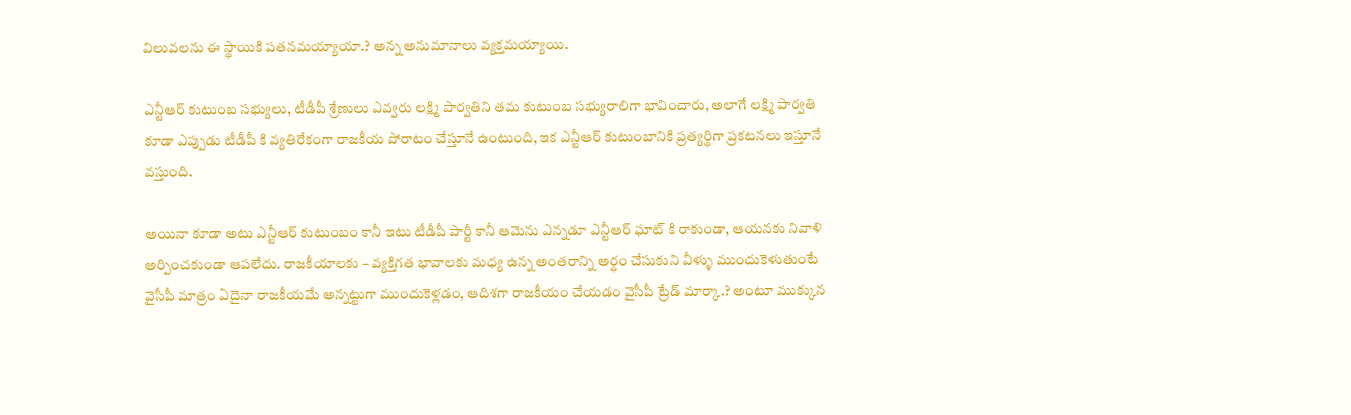విలువలను ఈ స్థాయికి పతనమయ్యాయా.? అన్న అనుమానాలు వ్యక్తమయ్యాయి.

ఎన్టీఆర్ కుటుంబ సభ్యులు, టీడీపీ శ్రేణులు ఎవ్వరు లక్ష్మి పార్వతిని తమ కుటుంబ సభ్యురాలిగా భావించారు, అలాగే లక్ష్మి పార్వతి కూడా ఎప్పుడు టీడీపీ కి వ్యతిరేకంగా రాజకీయ పోరాటం చేస్తూనే ఉంటుంది, ఇక ఎన్టీఆర్ కుటుంబానికి ప్రత్యర్థిగా ప్రకటనలు ఇస్తూనే వస్తుంది.

అయినా కూడా అటు ఎన్టీఆర్ కుటుంబం కానీ ఇటు టీడీపీ పార్టీ కానీ ఆమెను ఎన్నడూ ఎన్టీఆర్ ఘాట్ కి రాకుండా, ఆయనకు నివాళి అర్పించకుండా ఆపలేదు. రాజకీయాలకు – వ్యక్తిగత భావాలకు మధ్య ఉన్న అంతరాన్ని అర్ధం చేసుకుని వీళ్ళు ముందుకెళుతుంటే వైసీపీ మాత్రం ఏదైనా రాజకీయమే అన్నట్టుగా ముందుకెళ్లడం, ఆదిశగా రాజకీయం చేయడం వైసీపీ ట్రేడ్ మార్కా.? అంటూ ముక్కున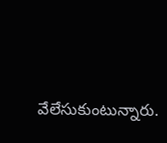వేలేసుకుంటున్నారు.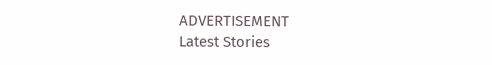ADVERTISEMENT
Latest Stories